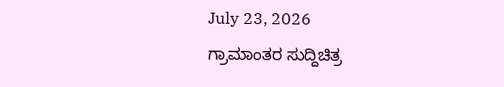July 23, 2026
ಗ್ರಾಮಾಂತರ ಸುದ್ದಿಚಿತ್ರ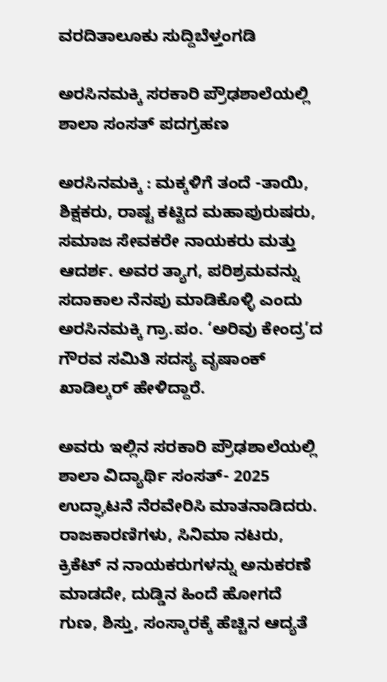ವರದಿತಾಲೂಕು ಸುದ್ದಿಬೆಳ್ತಂಗಡಿ

ಅರಸಿನಮಕ್ಕಿ ಸರಕಾರಿ ಪ್ರೌಢಶಾಲೆಯಲ್ಲಿ ಶಾಲಾ ಸಂಸತ್ ಪದಗ್ರಹಣ

ಅರಸಿನಮಕ್ಕಿ : ಮಕ್ಕಳಿಗೆ ತಂದೆ -ತಾಯಿ, ಶಿಕ್ಷಕರು, ರಾಷ್ಟ ಕಟ್ಟಿದ ಮಹಾಪುರುಷರು, ಸಮಾಜ ಸೇವಕರೇ ನಾಯಕರು ಮತ್ತು ಆದರ್ಶ. ಅವರ ತ್ಯಾಗ, ಪರಿಶ್ರಮವನ್ನು ಸದಾಕಾಲ ನೆನಪು ಮಾಡಿಕೊಳ್ಳಿ ಎಂದು ಅರಸಿನಮಕ್ಕಿ ಗ್ರಾ.ಪಂ. ‘ಅರಿವು ಕೇಂದ್ರ’ದ ಗೌರವ ಸಮಿತಿ ಸದಸ್ಯ ವೃಷಾಂಕ್ ಖಾಡಿಲ್ಕರ್ ಹೇಳಿದ್ದಾರೆ.

ಅವರು ಇಲ್ಲಿನ ಸರಕಾರಿ ಪ್ರೌಢಶಾಲೆಯಲ್ಲಿ ಶಾಲಾ ವಿದ್ಯಾರ್ಥಿ ಸಂಸತ್- 2025 ಉದ್ಘಾಟನೆ ನೆರವೇರಿಸಿ ಮಾತನಾಡಿದರು.
ರಾಜಕಾರಣಿಗಳು, ಸಿನಿಮಾ ನಟರು, ಕ್ರಿಕೆಟ್ ನ ನಾಯಕರುಗಳನ್ನು ಅನುಕರಣೆ ಮಾಡದೇ, ದುಡ್ಡಿನ ಹಿಂದೆ ಹೋಗದೆ ಗುಣ, ಶಿಸ್ತು, ಸಂಸ್ಕಾರಕ್ಕೆ ಹೆಚ್ಚಿನ ಆದ್ಯತೆ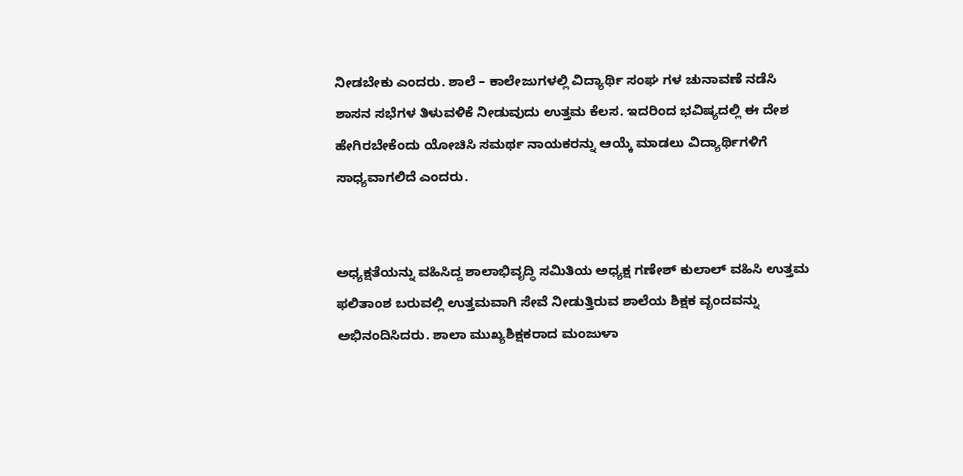ನೀಡಬೇಕು ಎಂದರು. ಶಾಲೆ – ಕಾಲೇಜುಗಳಲ್ಲಿ ವಿದ್ಯಾರ್ಥಿ ಸಂಘ ಗಳ ಚುನಾವಣೆ ನಡೆಸಿ ಶಾಸನ ಸಭೆಗಳ ತಿಳುವಳಿಕೆ ನೀಡುವುದು ಉತ್ತಮ ಕೆಲಸ. ಇದರಿಂದ ಭವಿಷ್ಯದಲ್ಲಿ ಈ ದೇಶ ಹೇಗಿರಬೇಕೆಂದು ಯೋಚಿಸಿ ಸಮರ್ಥ ನಾಯಕರನ್ನು ಆಯ್ಕೆ ಮಾಡಲು ವಿದ್ಯಾರ್ಥಿಗಳಿಗೆ ಸಾಧ್ಯವಾಗಲಿದೆ ಎಂದರು.


ಅಧ್ಯಕ್ಷತೆಯನ್ನು ವಹಿಸಿದ್ದ ಶಾಲಾಭಿವೃದ್ಧಿ ಸಮಿತಿಯ ಅಧ್ಯಕ್ಷ ಗಣೇಶ್ ಕುಲಾಲ್ ವಹಿಸಿ ಉತ್ತಮ ಫಲಿತಾಂಶ ಬರುವಲ್ಲಿ ಉತ್ತಮವಾಗಿ ಸೇವೆ ನೀಡುತ್ತಿರುವ ಶಾಲೆಯ ಶಿಕ್ಷಕ ವೃಂದವನ್ನು ಅಭಿನಂದಿಸಿದರು. ಶಾಲಾ ಮುಖ್ಯಶಿಕ್ಷಕರಾದ ಮಂಜುಳಾ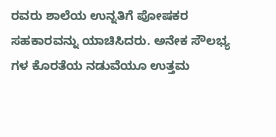ರವರು ಶಾಲೆಯ ಉನ್ನತಿಗೆ ಪೋಷಕರ ಸಹಕಾರವನ್ನು ಯಾಚಿಸಿದರು. ಅನೇಕ ಸೌಲಭ್ಯ ಗಳ ಕೊರತೆಯ ನಡುವೆಯೂ ಉತ್ತಮ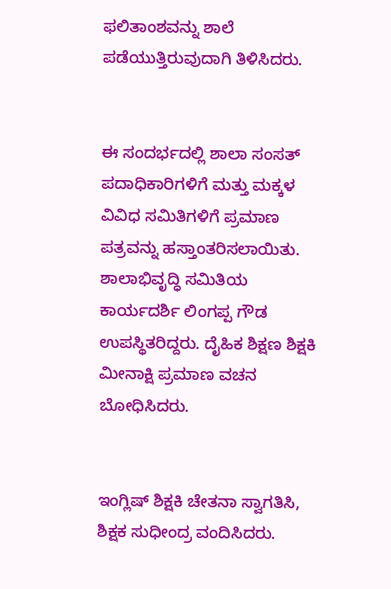ಫಲಿತಾಂಶವನ್ನು ಶಾಲೆ ಪಡೆಯುತ್ತಿರುವುದಾಗಿ ತಿಳಿಸಿದರು.


ಈ ಸಂದರ್ಭದಲ್ಲಿ ಶಾಲಾ ಸಂಸತ್ ಪದಾಧಿಕಾರಿಗಳಿಗೆ ಮತ್ತು ಮಕ್ಕಳ ವಿವಿಧ ಸಮಿತಿಗಳಿಗೆ ಪ್ರಮಾಣ ಪತ್ರವನ್ನು ಹಸ್ತಾಂತರಿಸಲಾಯಿತು. ಶಾಲಾಭಿವೃದ್ಧಿ ಸಮಿತಿಯ ಕಾರ್ಯದರ್ಶಿ ಲಿಂಗಪ್ಪ ಗೌಡ ಉಪಸ್ಥಿತರಿದ್ದರು. ದೈಹಿಕ ಶಿಕ್ಷಣ ಶಿಕ್ಷಕಿ ಮೀನಾಕ್ಷಿ ಪ್ರಮಾಣ ವಚನ ಬೋಧಿಸಿದರು.


ಇಂಗ್ಲಿಷ್ ಶಿಕ್ಷಕಿ ಚೇತನಾ ಸ್ವಾಗತಿಸಿ, ಶಿಕ್ಷಕ ಸುಧೀಂದ್ರ ವಂದಿಸಿದರು.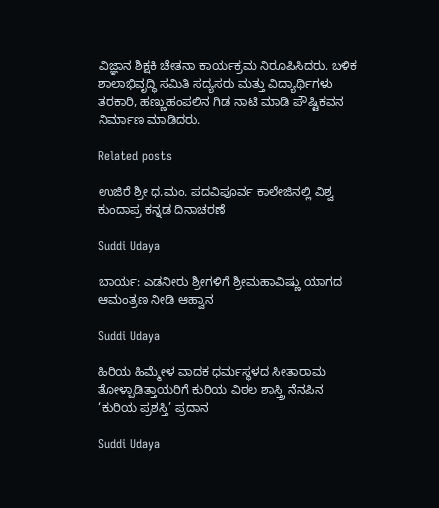ವಿಜ್ಞಾನ ಶಿಕ್ಷಕಿ ಚೇತನಾ ಕಾರ್ಯಕ್ರಮ ನಿರೂಪಿಸಿದರು. ಬಳಿಕ ಶಾಲಾಭಿವೃದ್ಧಿ ಸಮಿತಿ ಸದ್ಯಸರು ಮತ್ತು ವಿದ್ಯಾರ್ಥಿಗಳು ತರಕಾರಿ, ಹಣ್ಣುಹಂಪಲಿನ ಗಿಡ ನಾಟಿ ಮಾಡಿ ಪೌಷ್ಟಿಕವನ ನಿರ್ಮಾಣ ಮಾಡಿದರು.

Related posts

ಉಜಿರೆ ಶ್ರೀ ಧ.ಮಂ. ಪದವಿಪೂರ್ವ ಕಾಲೇಜಿನಲ್ಲಿ ವಿಶ್ವ ಕುಂದಾಪ್ರ ಕನ್ನಡ ದಿನಾಚರಣೆ

Suddi Udaya

ಬಾರ್ಯ: ಎಡನೀರು ಶ್ರೀಗಳಿಗೆ ಶ್ರೀಮಹಾವಿಷ್ಣು ಯಾಗದ ಆಮಂತ್ರಣ ನೀಡಿ ಆಹ್ವಾನ

Suddi Udaya

ಹಿರಿಯ ಹಿಮ್ಮೇಳ ವಾದಕ ಧರ್ಮಸ್ಥಳದ ಸೀತಾರಾಮ ತೋಳ್ಪಾಡಿತ್ತಾಯರಿಗೆ ಕುರಿಯ ವಿಠಲ ಶಾಸ್ತ್ರಿ ನೆನಪಿನ ‘ಕುರಿಯ ಪ್ರಶಸ್ತಿ’ ಪ್ರದಾನ

Suddi Udaya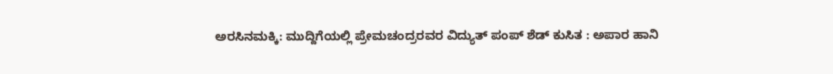ಅರಸಿನಮಕ್ಕಿ: ಮುದ್ದಿಗೆಯಲ್ಲಿ ಪ್ರೇಮಚಂದ್ರರವರ ವಿದ್ಯುತ್ ಪಂಪ್ ಶೆಡ್ ಕುಸಿತ : ಅಪಾರ ಹಾನಿ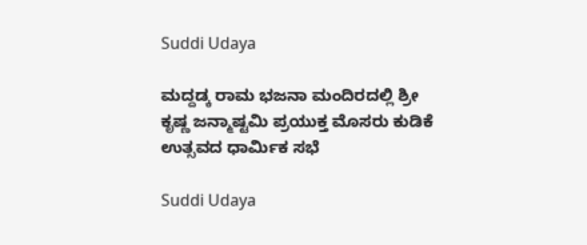Suddi Udaya

ಮದ್ದಡ್ಕ ರಾಮ ಭಜನಾ ಮಂದಿರದಲ್ಲಿ ಶ್ರೀ ಕೃಷ್ಣ ಜನ್ಮಾಷ್ಟಮಿ ಪ್ರಯುಕ್ತ ಮೊಸರು ಕುಡಿಕೆ ಉತ್ಸವದ ಧಾರ್ಮಿಕ ಸಭೆ

Suddi Udaya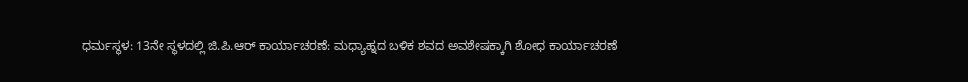ಧರ್ಮಸ್ಥಳ: 13ನೇ ಸ್ಥಳದಲ್ಲಿ ಜಿ.ಪಿ.ಆರ್ ಕಾರ್ಯಾಚರಣೆ: ಮಧ್ಯಾಹ್ನದ ಬಳಿಕ ಶವದ ಅವಶೇಷಕ್ಕಾಗಿ ಶೋಧ ಕಾರ್ಯಾಚರಣೆ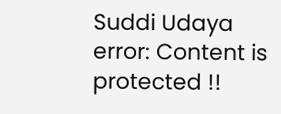Suddi Udaya
error: Content is protected !!